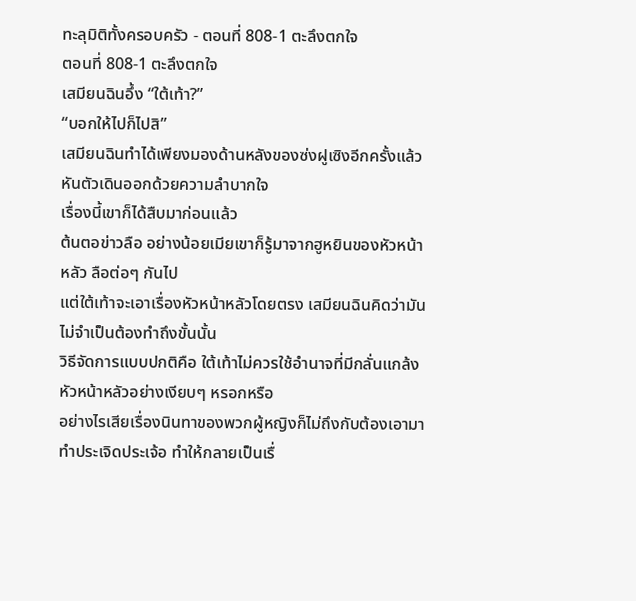ทะลุมิติทั้งครอบครัว - ตอนที่ 808-1 ตะลึงตกใจ
ตอนที่ 808-1 ตะลึงตกใจ
เสมียนฉินอึ้ง “ใต้เท้า?”
“บอกให้ไปก็ไปสิ”
เสมียนฉินทำได้เพียงมองด้านหลังของซ่งฝูเซิงอีกครั้งแล้วหันตัวเดินออกด้วยความลำบากใจ
เรื่องนี้เขาก็ได้สืบมาก่อนแล้ว
ต้นตอข่าวลือ อย่างน้อยเมียเขาก็รู้มาจากฮูหยินของหัวหน้าหลัว ลือต่อๆ กันไป
แต่ใต้เท้าจะเอาเรื่องหัวหน้าหลัวโดยตรง เสมียนฉินคิดว่ามันไม่จำเป็นต้องทำถึงขั้นนั้น
วิธีจัดการแบบปกติคือ ใต้เท้าไม่ควรใช้อำนาจที่มีกลั่นแกล้งหัวหน้าหลัวอย่างเงียบๆ หรอกหรือ
อย่างไรเสียเรื่องนินทาของพวกผู้หญิงก็ไม่ถึงกับต้องเอามาทำประเจิดประเจ้อ ทำให้กลายเป็นเรื่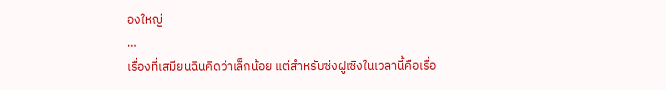องใหญ่
…
เรื่องที่เสมียนฉินคิดว่าเล็กน้อย แต่สำหรับซ่งฝูเซิงในเวลานี้คือเรื่อ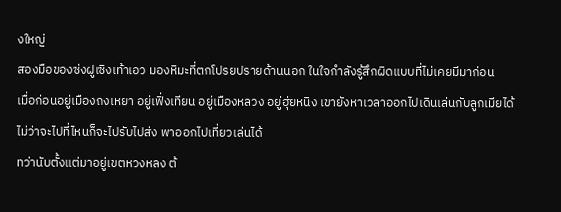งใหญ่
สองมือของซ่งฝูเซิงเท้าเอว มองหิมะที่ตกโปรยปรายด้านนอก ในใจกำลังรู้สึกผิดแบบที่ไม่เคยมีมาก่อน
เมื่อก่อนอยู่เมืองถงเหยา อยู่เฟิ่งเทียน อยู่เมืองหลวง อยู่ฮุ่ยหนิง เขายังหาเวลาออกไปเดินเล่นกับลูกเมียได้
ไม่ว่าจะไปที่ไหนก็จะไปรับไปส่ง พาออกไปเที่ยวเล่นได้
ทว่านับตั้งแต่มาอยู่เขตหวงหลง ต้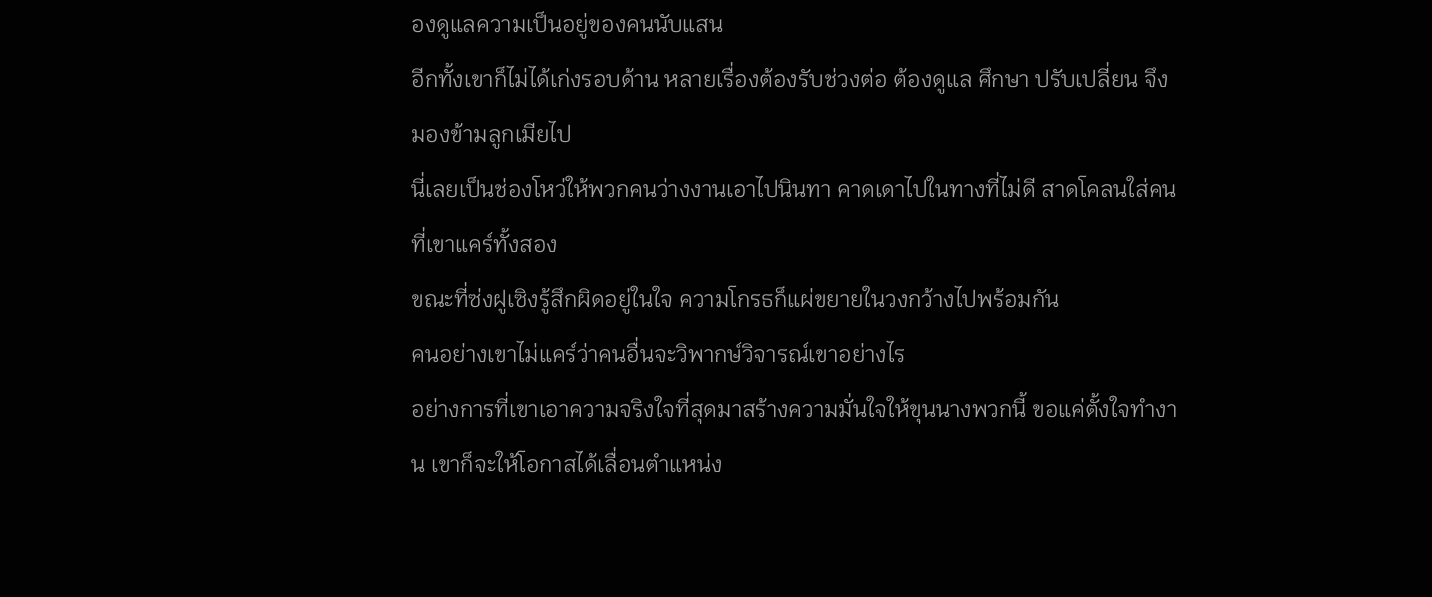องดูแลความเป็นอยู่ของคนนับแสน
อีกทั้งเขาก็ไม่ได้เก่งรอบด้าน หลายเรื่องต้องรับช่วงต่อ ต้องดูแล ศึกษา ปรับเปลี่ยน จึงมองข้ามลูกเมียไป
นี่เลยเป็นช่องโหว่ให้พวกคนว่างงานเอาไปนินทา คาดเดาไปในทางที่ไม่ดี สาดโคลนใส่คนที่เขาแคร์ทั้งสอง
ขณะที่ซ่งฝูเซิงรู้สึกผิดอยู่ในใจ ความโกรธก็แผ่ขยายในวงกว้างไปพร้อมกัน
คนอย่างเขาไม่แคร์ว่าคนอื่นจะวิพากษ์วิจารณ์เขาอย่างไร
อย่างการที่เขาเอาความจริงใจที่สุดมาสร้างความมั่นใจให้ขุนนางพวกนี้ ขอแค่ตั้งใจทำงาน เขาก็จะให้โอกาสได้เลื่อนตำแหน่ง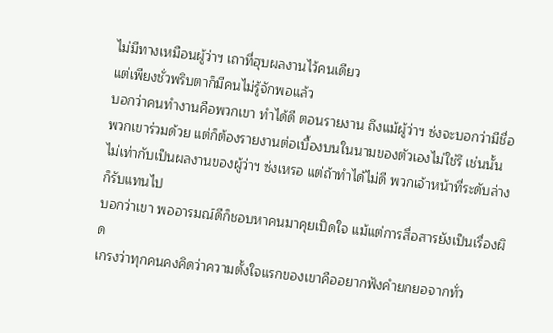ไม่มีทางเหมือนผู้ว่าฯ เถาที่ฮุบผลงานไว้คนเดียว
แต่เพียงชั่วพริบตาก็มีคนไม่รู้จักพอแล้ว
บอกว่าคนทำงานคือพวกเขา ทำได้ดี ตอนรายงาน ถึงแม้ผู้ว่าฯ ซ่งจะบอกว่ามีชื่อพวกเขาร่วมด้วย แต่ก็ต้องรายงานต่อเบื้องบนในนามของตัวเองไม่ใช่รึ เช่นนั้นไม่เท่ากับเป็นผลงานของผู้ว่าฯ ซ่งเหรอ แต่ถ้าทำได้ไม่ดี พวกเจ้าหน้าที่ระดับล่างก็รับแทนไป
บอกว่าเขา พออารมณ์ดีก็ชอบหาคนมาคุยเปิดใจ แม้แต่การสื่อสารยังเป็นเรื่องผิด
เกรงว่าทุกคนคงคิดว่าความตั้งใจแรกของเขาคืออยากฟังคำยกยอจากทั่ว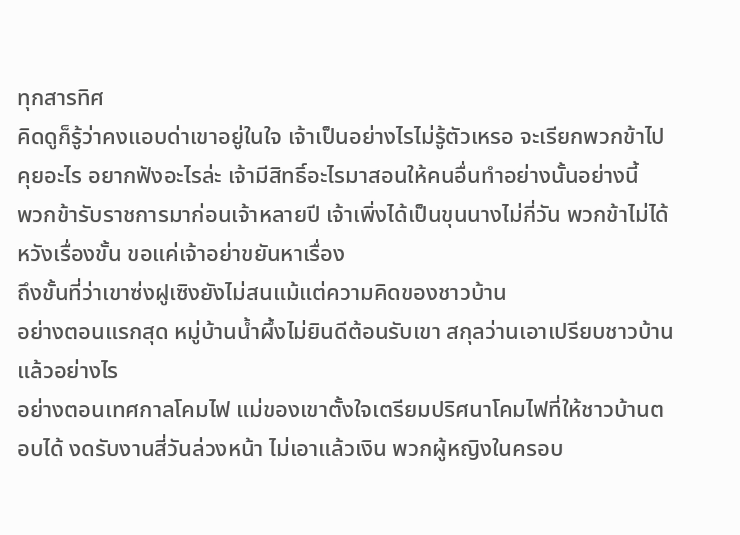ทุกสารทิศ
คิดดูก็รู้ว่าคงแอบด่าเขาอยู่ในใจ เจ้าเป็นอย่างไรไม่รู้ตัวเหรอ จะเรียกพวกข้าไปคุยอะไร อยากฟังอะไรล่ะ เจ้ามีสิทธิ์อะไรมาสอนให้คนอื่นทำอย่างนั้นอย่างนี้
พวกข้ารับราชการมาก่อนเจ้าหลายปี เจ้าเพิ่งได้เป็นขุนนางไม่กี่วัน พวกข้าไม่ได้หวังเรื่องขั้น ขอแค่เจ้าอย่าขยันหาเรื่อง
ถึงขั้นที่ว่าเขาซ่งฝูเซิงยังไม่สนแม้แต่ความคิดของชาวบ้าน
อย่างตอนแรกสุด หมู่บ้านน้ำผึ้งไม่ยินดีต้อนรับเขา สกุลว่านเอาเปรียบชาวบ้านแล้วอย่างไร
อย่างตอนเทศกาลโคมไฟ แม่ของเขาตั้งใจเตรียมปริศนาโคมไฟที่ให้ชาวบ้านตอบได้ งดรับงานสี่วันล่วงหน้า ไม่เอาแล้วเงิน พวกผู้หญิงในครอบ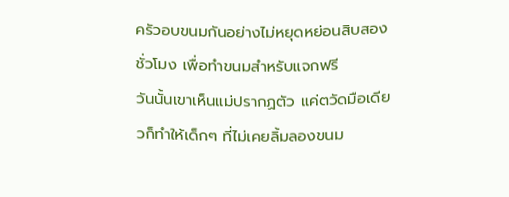ครัวอบขนมกันอย่างไม่หยุดหย่อนสิบสองชั่วโมง เพื่อทำขนมสำหรับแจกฟรี
วันนั้นเขาเห็นแม่ปรากฏตัว แค่ตวัดมือเดียวก็ทำให้เด็กๆ ที่ไม่เคยลิ้มลองขนม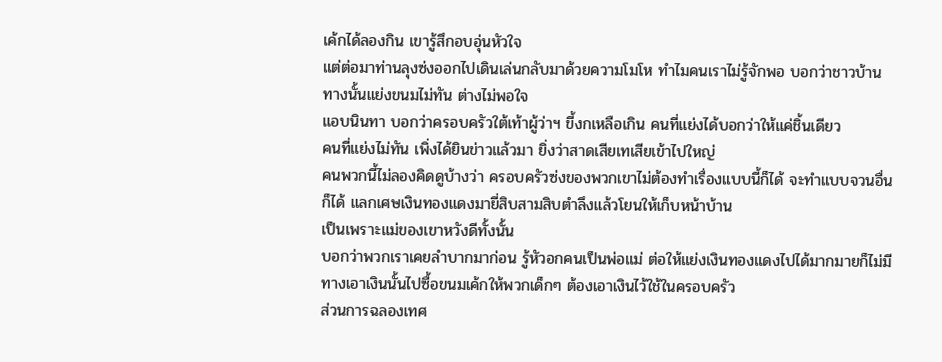เค้กได้ลองกิน เขารู้สึกอบอุ่นหัวใจ
แต่ต่อมาท่านลุงซ่งออกไปเดินเล่นกลับมาด้วยความโมโห ทำไมคนเราไม่รู้จักพอ บอกว่าชาวบ้านทางนั้นแย่งขนมไม่ทัน ต่างไม่พอใจ
แอบนินทา บอกว่าครอบครัวใต้เท้าผู้ว่าฯ ขี้งกเหลือเกิน คนที่แย่งได้บอกว่าให้แค่ชิ้นเดียว
คนที่แย่งไม่ทัน เพิ่งได้ยินข่าวแล้วมา ยิ่งว่าสาดเสียเทเสียเข้าไปใหญ่
คนพวกนี้ไม่ลองคิดดูบ้างว่า ครอบครัวซ่งของพวกเขาไม่ต้องทำเรื่องแบบนี้ก็ได้ จะทำแบบจวนอื่นก็ได้ แลกเศษเงินทองแดงมายี่สิบสามสิบตำลึงแล้วโยนให้เก็บหน้าบ้าน
เป็นเพราะแม่ของเขาหวังดีทั้งนั้น
บอกว่าพวกเราเคยลำบากมาก่อน รู้หัวอกคนเป็นพ่อแม่ ต่อให้แย่งเงินทองแดงไปได้มากมายก็ไม่มีทางเอาเงินนั้นไปซื้อขนมเค้กให้พวกเด็กๆ ต้องเอาเงินไว้ใช้ในครอบครัว
ส่วนการฉลองเทศ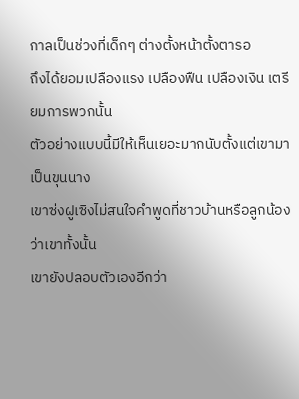กาลเป็นช่วงที่เด็กๆ ต่างตั้งหน้าตั้งตารอ
ถึงได้ยอมเปลืองแรง เปลืองฟืน เปลืองเงิน เตรียมการพวกนั้น
ตัวอย่างแบบนี้มีให้เห็นเยอะมากนับตั้งแต่เขามาเป็นขุนนาง
เขาซ่งฝูเซิงไม่สนใจคำพูดที่ชาวบ้านหรือลูกน้องว่าเขาทั้งนั้น
เขายังปลอบตัวเองอีกว่า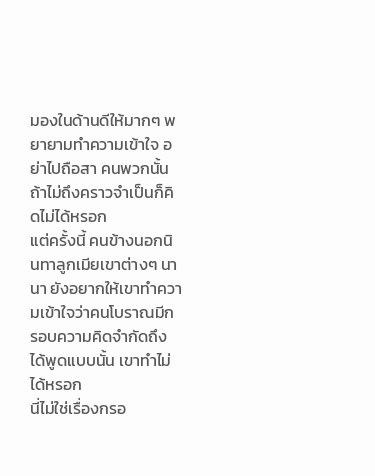มองในด้านดีให้มากๆ พยายามทำความเข้าใจ อย่าไปถือสา คนพวกนั้นถ้าไม่ถึงคราวจำเป็นก็คิดไม่ได้หรอก
แต่ครั้งนี้ คนข้างนอกนินทาลูกเมียเขาต่างๆ นานา ยังอยากให้เขาทำความเข้าใจว่าคนโบราณมีกรอบความคิดจำกัดถึงได้พูดแบบนั้น เขาทำไม่ได้หรอก
นี่ไม่ใช่เรื่องกรอ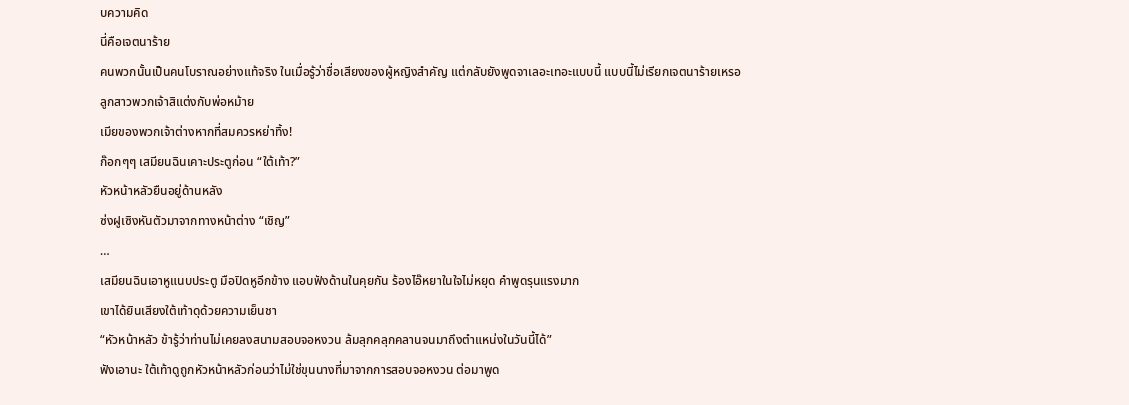บความคิด
นี่คือเจตนาร้าย
คนพวกนั้นเป็นคนโบราณอย่างแท้จริง ในเมื่อรู้ว่าชื่อเสียงของผู้หญิงสำคัญ แต่กลับยังพูดจาเลอะเทอะแบบนี้ แบบนี้ไม่เรียกเจตนาร้ายเหรอ
ลูกสาวพวกเจ้าสิแต่งกับพ่อหม้าย
เมียของพวกเจ้าต่างหากที่สมควรหย่าทิ้ง!
ก๊อกๆๆ เสมียนฉินเคาะประตูก่อน “ใต้เท้า?”
หัวหน้าหลัวยืนอยู่ด้านหลัง
ซ่งฝูเซิงหันตัวมาจากทางหน้าต่าง “เชิญ”
…
เสมียนฉินเอาหูแนบประตู มือปิดหูอีกข้าง แอบฟังด้านในคุยกัน ร้องไอ๊หยาในใจไม่หยุด คำพูดรุนแรงมาก
เขาได้ยินเสียงใต้เท้าดุด้วยความเย็นชา
“หัวหน้าหลัว ข้ารู้ว่าท่านไม่เคยลงสนามสอบจอหงวน ล้มลุกคลุกคลานจนมาถึงตำแหน่งในวันนี้ได้”
ฟังเอานะ ใต้เท้าดูถูกหัวหน้าหลัวก่อนว่าไม่ใช่ขุนนางที่มาจากการสอบจอหงวน ต่อมาพูด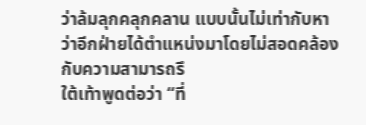ว่าล้มลุกคลุกคลาน แบบนั้นไม่เท่ากับหาว่าอีกฝ่ายได้ตำแหน่งมาโดยไม่สอดคล้องกับความสามารถรึ
ใต้เท้าพูดต่อว่า “ที่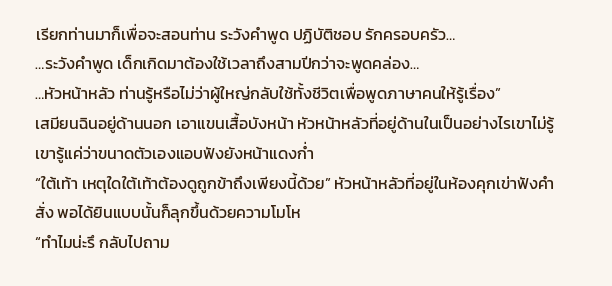เรียกท่านมาก็เพื่อจะสอนท่าน ระวังคำพูด ปฏิบัติชอบ รักครอบครัว…
…ระวังคำพูด เด็กเกิดมาต้องใช้เวลาถึงสามปีกว่าจะพูดคล่อง…
…หัวหน้าหลัว ท่านรู้หรือไม่ว่าผู้ใหญ่กลับใช้ทั้งชีวิตเพื่อพูดภาษาคนให้รู้เรื่อง”
เสมียนฉินอยู่ด้านนอก เอาแขนเสื้อบังหน้า หัวหน้าหลัวที่อยู่ด้านในเป็นอย่างไรเขาไม่รู้ เขารู้แค่ว่าขนาดตัวเองแอบฟังยังหน้าแดงก่ำ
“ใต้เท้า เหตุใดใต้เท้าต้องดูถูกข้าถึงเพียงนี้ด้วย” หัวหน้าหลัวที่อยู่ในห้องคุกเข่าฟังคำสั่ง พอได้ยินแบบนั้นก็ลุกขึ้นด้วยความโมโห
“ทำไมน่ะรึ กลับไปถาม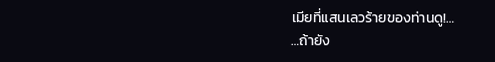เมียที่แสนเลวร้ายของท่านดู!…
…ถ้ายัง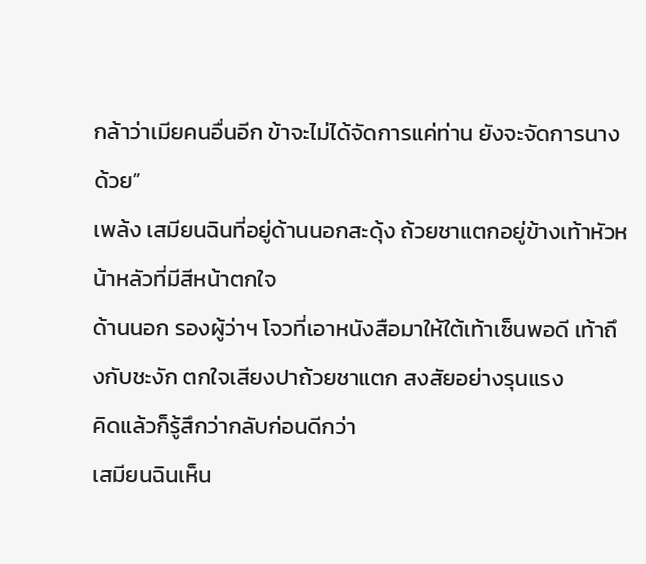กล้าว่าเมียคนอื่นอีก ข้าจะไม่ได้จัดการแค่ท่าน ยังจะจัดการนางด้วย”
เพล้ง เสมียนฉินที่อยู่ด้านนอกสะดุ้ง ถ้วยชาแตกอยู่ข้างเท้าหัวหน้าหลัวที่มีสีหน้าตกใจ
ด้านนอก รองผู้ว่าฯ โจวที่เอาหนังสือมาให้ใต้เท้าเซ็นพอดี เท้าถึงกับชะงัก ตกใจเสียงปาถ้วยชาแตก สงสัยอย่างรุนแรง
คิดแล้วก็รู้สึกว่ากลับก่อนดีกว่า
เสมียนฉินเห็น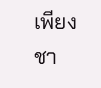เพียงชา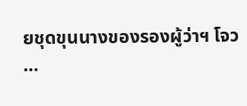ยชุดขุนนางของรองผู้ว่าฯ โจว
…